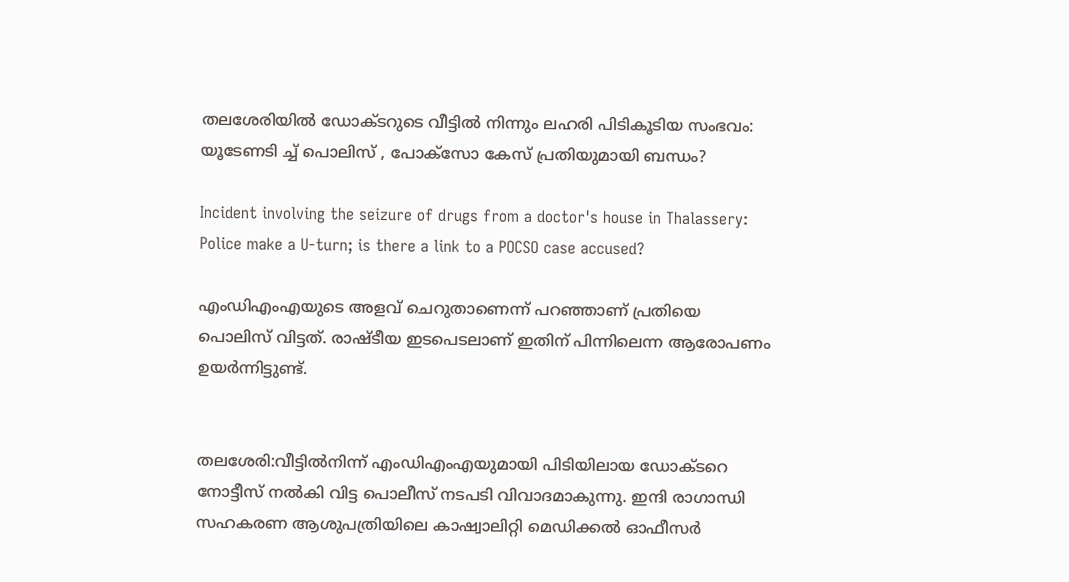തലശേരിയിൽ ഡോക്ടറുടെ വീട്ടിൽ നിന്നും ലഹരി പിടികൂടിയ സംഭവം: യൂടേണടി ച്ച് പൊലിസ് , പോക്സോ കേസ് പ്രതിയുമായി ബന്ധം?

Incident involving the seizure of drugs from a doctor's house in Thalassery: Police make a U-turn; is there a link to a POCSO case accused?

എംഡിഎംഎയുടെ അളവ് ചെറുതാണെന്ന് പറഞ്ഞാണ് പ്രതിയെ പൊലിസ് വിട്ടത്. രാഷ്ടീയ ഇടപെടലാണ് ഇതിന് പിന്നിലെന്ന ആരോപണം ഉയർന്നിട്ടുണ്ട്.


തലശേരി:വീട്ടിൽനിന്ന് എംഡിഎംഎയുമായി പിടിയിലായ ഡോക്ടറെ നോട്ടീസ് നൽകി വിട്ട പൊലീസ് നടപടി വിവാദമാകുന്നു. ഇന്ദി രാഗാന്ധി സഹകരണ ആശുപത്രിയിലെ കാഷ്വാലിറ്റി മെഡിക്കൽ ഓഫീസർ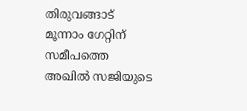തിരുവങ്ങാട് മൂന്നാം ഗേറ്റിന് സമീപത്തെ അഖിൽ സജിയുടെ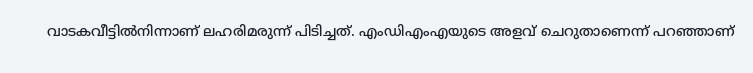വാടകവീട്ടിൽനിന്നാണ് ലഹരിമരുന്ന് പിടിച്ചത്. എംഡിഎംഎയുടെ അളവ് ചെറുതാണെന്ന് പറഞ്ഞാണ്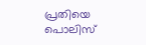പ്രതിയെ പൊലിസ്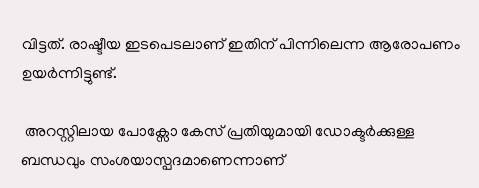വിട്ടത്. രാഷ്ടീയ ഇടപെടലാണ് ഇതിന് പിന്നിലെന്ന ആരോപണം ഉയർന്നിട്ടുണ്ട്.

 അറസ്റ്റിലായ പോക്സോ കേസ് പ്രതിയുമായി ഡോക്ടർക്കുള്ള ബന്ധവും സംശയാസ്പദമാണെന്നാണ്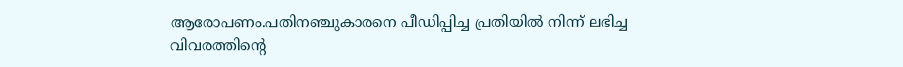ആരോപണം.പതിനഞ്ചുകാരനെ പീഡിപ്പിച്ച പ്രതിയിൽ നിന്ന് ലഭിച്ച വിവരത്തിന്റെ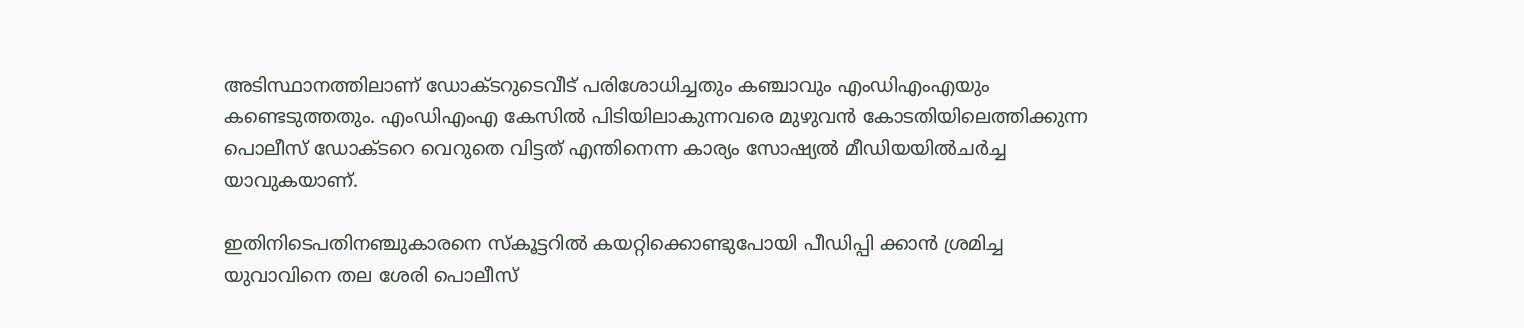അടിസ്ഥാനത്തിലാണ് ഡോക്ടറുടെവീട് പരിശോധിച്ചതും കഞ്ചാവും എംഡിഎംഎയും കണ്ടെടുത്തതും. എംഡിഎംഎ കേസിൽ പിടിയിലാകുന്നവരെ മുഴുവൻ കോടതിയിലെത്തിക്കുന്ന പൊലീസ് ഡോക്ടറെ വെറുതെ വിട്ടത് എന്തിനെന്ന കാര്യം സോഷ്യൽ മീഡിയയിൽചർച്ച യാവുകയാണ്.

ഇതിനിടെപതിനഞ്ചുകാരനെ സ്‌കൂട്ടറിൽ കയറ്റിക്കൊണ്ടുപോയി പീഡിപ്പി ക്കാൻ ശ്രമിച്ച യുവാവിനെ തല ശേരി പൊലീസ്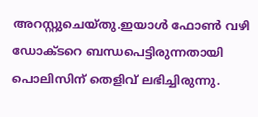അറസ്റ്റുചെയ്തു.ഇയാൾ ഫോൺ വഴി ഡോക്ടറെ ബന്ധപെട്ടിരുന്നതായി പൊലിസിന് തെളിവ് ലഭിച്ചിരുന്നു.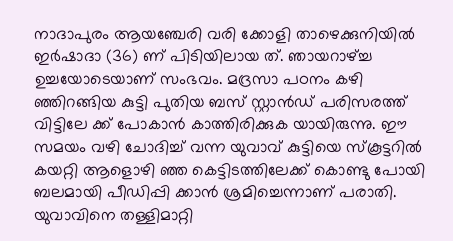നാദാപുരം ആയഞ്ചേരി വരി ക്കോളി താഴെക്കുനിയിൽ ഇർഷാദാ (36) ണ് പിടിയിലായ ത്. ഞായറാഴ്ച്ച ഉച്ചയോടെയാണ് സംഭവം. മദ്രസാ പഠനം കഴി ഞ്ഞിറങ്ങിയ കുട്ടി പുതിയ ബസ് സ്റ്റാൻഡ് പരിസരത്ത് വിട്ടിലേ ക്ക് പോകാൻ കാത്തിരിക്കുക യായിരുന്നു. ഈ സമയം വഴി ചോദിച്ച് വന്ന യുവാവ് കുട്ടിയെ സ്‌കൂട്ടറിൽ കയറ്റി ആളൊഴി ഞ്ഞ കെട്ടിടത്തിലേക്ക് കൊണ്ടു പോയി ബലമായി പീഡിപ്പി ക്കാൻ ശ്രമിച്ചെന്നാണ് പരാതി. യുവാവിനെ തള്ളിമാറ്റി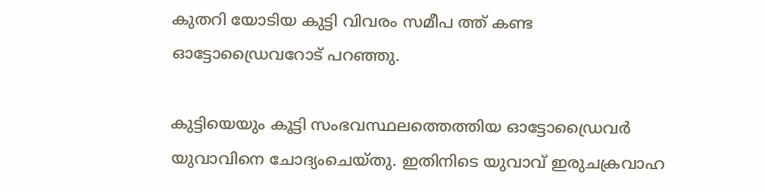കുതറി യോടിയ കുട്ടി വിവരം സമീപ ത്ത് കണ്ട ഓട്ടോഡ്രൈവറോട് പറഞ്ഞു.

കുട്ടിയെയും കൂട്ടി സംഭവസ്ഥലത്തെത്തിയ ഓട്ടോഡ്രൈവർ യുവാവിനെ ചോദ്യംചെയ്തു. ഇതിനിടെ യുവാവ് ഇരുചക്രവാഹ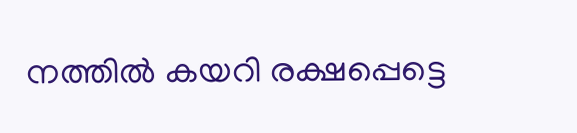നത്തിൽ കയറി രക്ഷപ്പെട്ടെ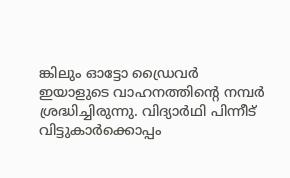ങ്കിലും ഓട്ടോ ഡ്രൈവർ ഇയാളുടെ വാഹനത്തിന്റെ നമ്പർ ശ്രദ്ധിച്ചിരുന്നു. വിദ്യാർഥി പിന്നീട് വിട്ടുകാർക്കൊപ്പം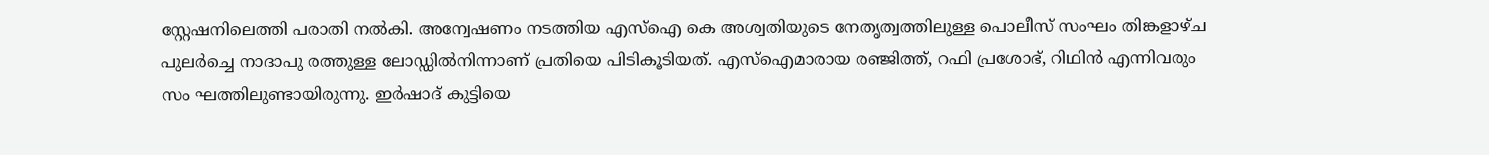സ്റ്റേഷനിലെത്തി പരാതി നൽകി. അന്വേഷണം നടത്തിയ എസ്ഐ കെ അശ്വതിയുടെ നേതൃത്വത്തിലുള്ള പൊലീസ് സംഘം തിങ്കളാഴ്ച പുലർച്ചെ നാദാപു രത്തുള്ള ലോഡ്ഡിൽനിന്നാണ് പ്രതിയെ പിടികൂടിയത്. എസ്ഐമാരായ രഞ്ജിത്ത്, റഫി പ്രശോഭ്, റിഥിൻ എന്നിവരും സം ഘത്തിലുണ്ടായിരുന്നു. ഇർഷാദ് കുട്ടിയെ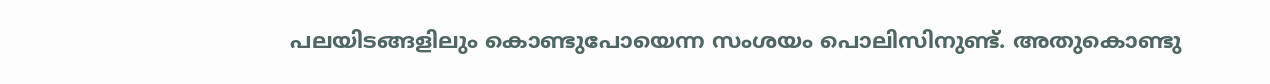പലയിടങ്ങളിലും കൊണ്ടുപോയെന്ന സംശയം പൊലിസിനുണ്ട്. അതുകൊണ്ടു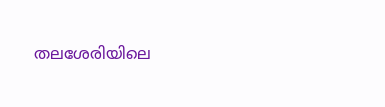തലശേരിയിലെ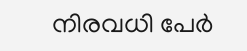നിരവധി പേർ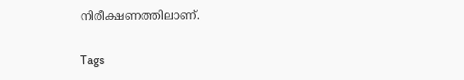നിരീക്ഷണത്തിലാണ്.

Tags